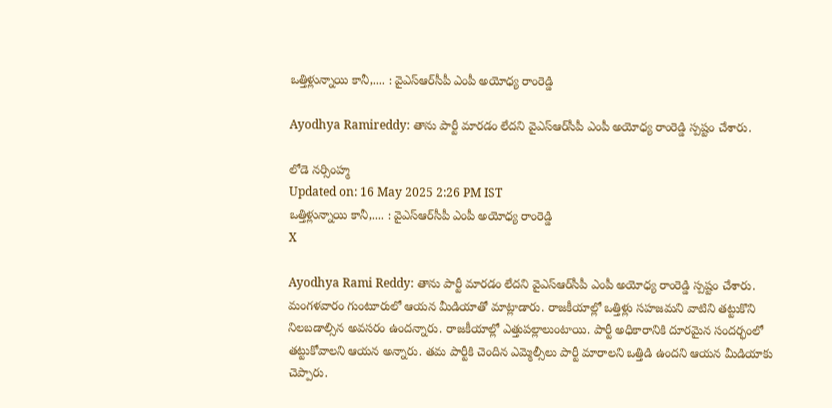ఒత్తిళ్లున్నాయి కానీ,.... : వైఎస్ఆర్‌సీపీ ఎంపీ అయోధ్య రాంరెడ్డి

Ayodhya Ramireddy: తాను పార్టీ మారడం లేదని వైఎస్ఆర్‌సీపీ ఎంపీ అయోధ్య రాంరెడ్డి స్పష్టం చేశారు.

లోడె నర్సింహ్మ
Updated on: 16 May 2025 2:26 PM IST
ఒత్తిళ్లున్నాయి కానీ,.... : వైఎస్ఆర్‌సీపీ ఎంపీ అయోధ్య రాంరెడ్డి
X

Ayodhya Rami Reddy: తాను పార్టీ మారడం లేదని వైఎస్ఆర్‌సీపీ ఎంపీ అయోధ్య రాంరెడ్డి స్పష్టం చేశారు. మంగళవారం గుంటూరులో ఆయన మీడియాతో మాట్లాడారు. రాజకీయాల్లో ఒత్తిళ్లు సహజమని వాటిని తట్టుకొని నిలబడాల్సిన అవసరం ఉందన్నారు. రాజకీయాల్లో ఎత్తుపల్లాలుంటాయి. పార్టీ అధికారానికి దూరమైన సందర్భంలో తట్టుకోవాలని ఆయన అన్నారు. తమ పార్టీకి చెందిన ఎమ్మెల్సీలు పార్టీ మారాలని ఒత్తిడి ఉందని ఆయన మీడియాకు చెప్పారు.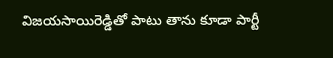విజయసాయిరెడ్డితో పాటు తాను కూడా పార్టీ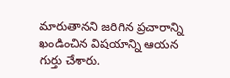మారుతానని జరిగిన ప్రచారాన్ని ఖండించిన విషయాన్ని ఆయన గుర్తు చేశారు.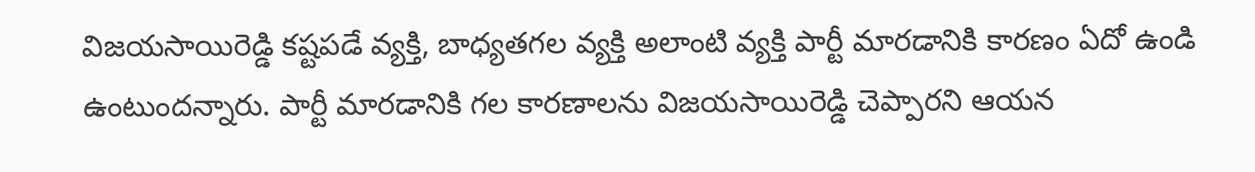విజయసాయిరెడ్డి కష్టపడే వ్యక్తి, బాధ్యతగల వ్యక్తి అలాంటి వ్యక్తి పార్టీ మారడానికి కారణం ఏదో ఉండి ఉంటుందన్నారు. పార్టీ మారడానికి గల కారణాలను విజయసాయిరెడ్డి చెప్పారని ఆయన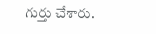గుర్తు చేశారు.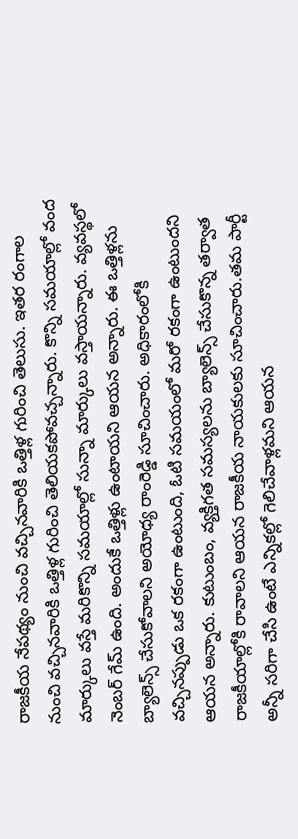రాజకీయ నేపథ్యం నుంచి వచ్చినవారికి ఒత్తిళ్ల గురించి తెలుసు. ఇతర రంగాల నుంచి వచ్చినవారికి ఒత్తిళ్ల గురించి తెలియకపోవచ్చన్నారు. కొన్ని సమయాల్లో వంద మార్కులు వస్తే మరికొన్ని సమయాల్లో సున్నా మార్కులు వస్తాయన్నారు. వ్యవస్థలో నెంబర్ గేమ్ ఉంది. అందుకే ఒత్తిళ్లు ఉంటాయని ఆయన అన్నారు. ఈ ఒత్తిళ్లను బ్యాలెన్స్ చేసుకోవాలని అయోధ్య రాంరెడ్డి సూచించారు. అధికారంలోకి వచ్చినప్పుడు ఒక రకంగా ఉంటుంది, ఓటి సమయంలో మరో రకంగా ఉంటుందని ఆయన అన్నారు. కుటుంబం, వ్యక్తిగత సమస్యలను బ్యాలెన్స్ చేసుకొన్న తర్వాత రాజకీయాల్లోకి రావాలని ఆయన రాజకీయ నాయకులకు సూచించారు.తమ పార్టీ అన్నీ సరిగా చేసి ఉంటే ఎన్నికల్లో గెలిచేవాళ్లమని ఆయన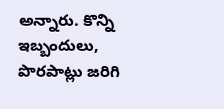అన్నారు. కొన్ని ఇబ్బందులు, పొరపాట్లు జరిగి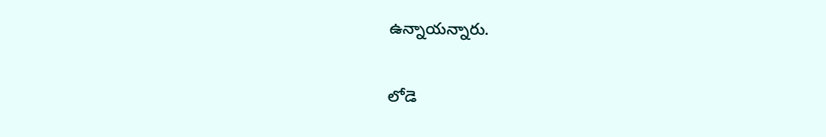ఉన్నాయన్నారు.

లోడె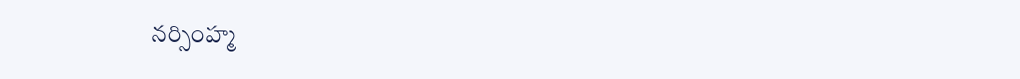నర్సింహ్మ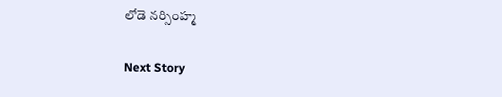లోడె నర్సింహ్మ

Next Story